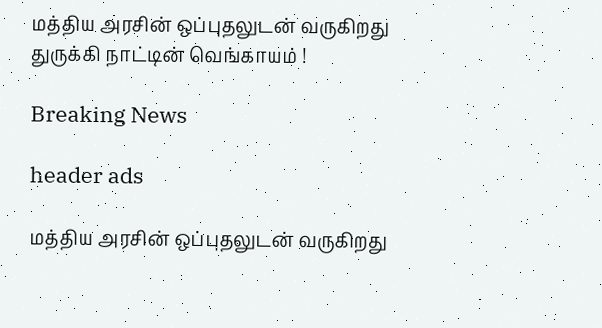மத்திய அரசின் ஒப்புதலுடன் வருகிறது துருக்கி நாட்டின் வெங்காயம் !

Breaking News

header ads

மத்திய அரசின் ஒப்புதலுடன் வருகிறது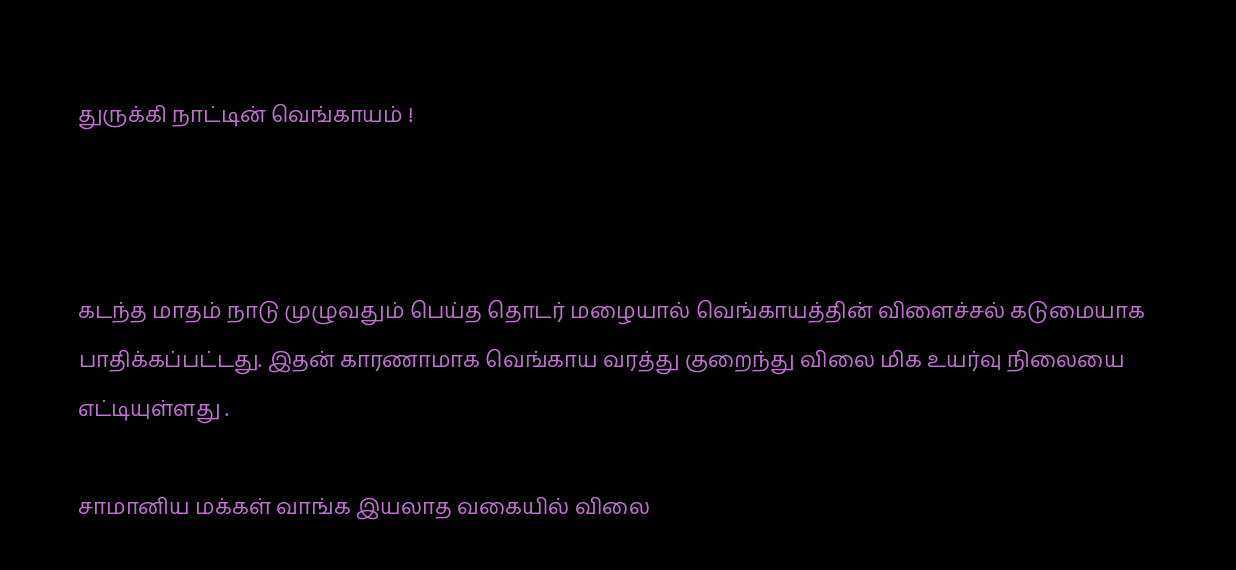துருக்கி நாட்டின் வெங்காயம் !



கடந்த மாதம் நாடு முழுவதும் பெய்த தொடர் மழையால் வெங்காயத்தின் விளைச்சல் கடுமையாக பாதிக்கப்பட்டது. இதன் காரணாமாக வெங்காய வரத்து குறைந்து விலை மிக உயர்வு நிலையை எட்டியுள்ளது .

சாமானிய மக்கள் வாங்க இயலாத வகையில் விலை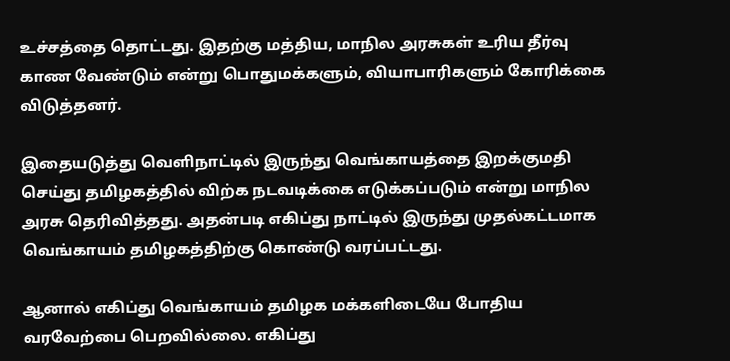உச்சத்தை தொட்டது. இதற்கு மத்திய, மாநில அரசுகள் உரிய தீர்வு காண வேண்டும் என்று பொதுமக்களும், வியாபாரிகளும் கோரிக்கை விடுத்தனர்.

இதையடுத்து வெளிநாட்டில் இருந்து வெங்காயத்தை இறக்குமதி செய்து தமிழகத்தில் விற்க நடவடிக்கை எடுக்கப்படும் என்று மாநில அரசு தெரிவித்தது. அதன்படி எகிப்து நாட்டில் இருந்து முதல்கட்டமாக வெங்காயம் தமிழகத்திற்கு கொண்டு வரப்பட்டது.

ஆனால் எகிப்து வெங்காயம் தமிழக மக்களிடையே போதிய வரவேற்பை பெறவில்லை. எகிப்து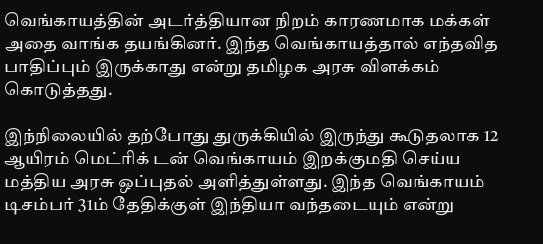வெங்காயத்தின் அடர்த்தியான நிறம் காரணமாக மக்கள் அதை வாங்க தயங்கினர். இந்த வெங்காயத்தால் எந்தவித பாதிப்பும் இருக்காது என்று தமிழக அரசு விளக்கம் கொடுத்தது.

இந்நிலையில் தற்போது துருக்கியில் இருந்து கூடுதலாக 12 ஆயிரம் மெட்ரிக் டன் வெங்காயம் இறக்குமதி செய்ய மத்திய அரசு ஒப்புதல் அளித்துள்ளது. இந்த வெங்காயம் டிசம்பர் 31ம் தேதிக்குள் இந்தியா வந்தடையும் என்று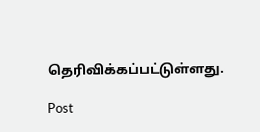தெரிவிக்கப்பட்டுள்ளது.

Post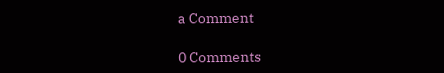a Comment

0 Comments